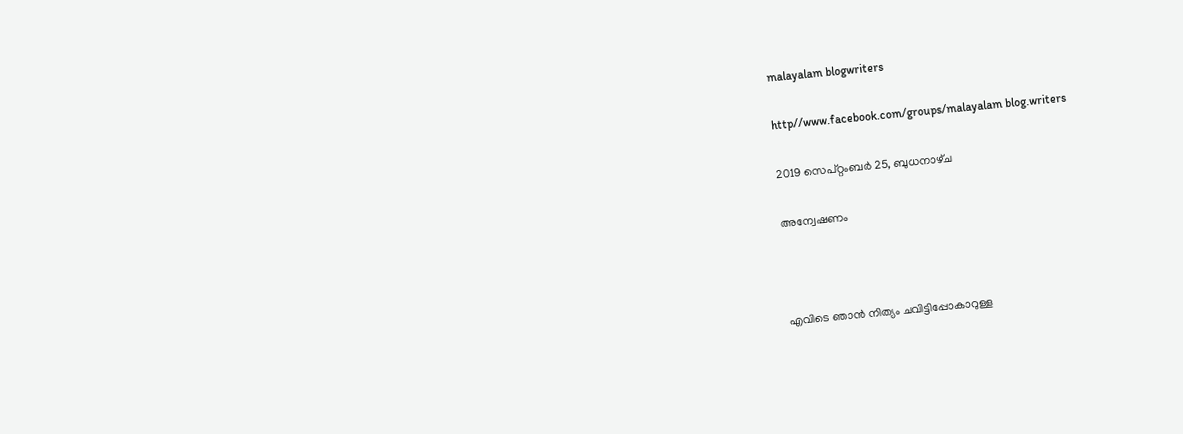malayalam blogwriters

http//www.facebook.com/groups/malayalam blog.writers

2019 സെപ്റ്റംബർ 25, ബുധനാഴ്‌ച

അന്വേഷണം



എവിടെ ഞാൻ നിത്യം ചവിട്ടിപ്പോകാറുള്ള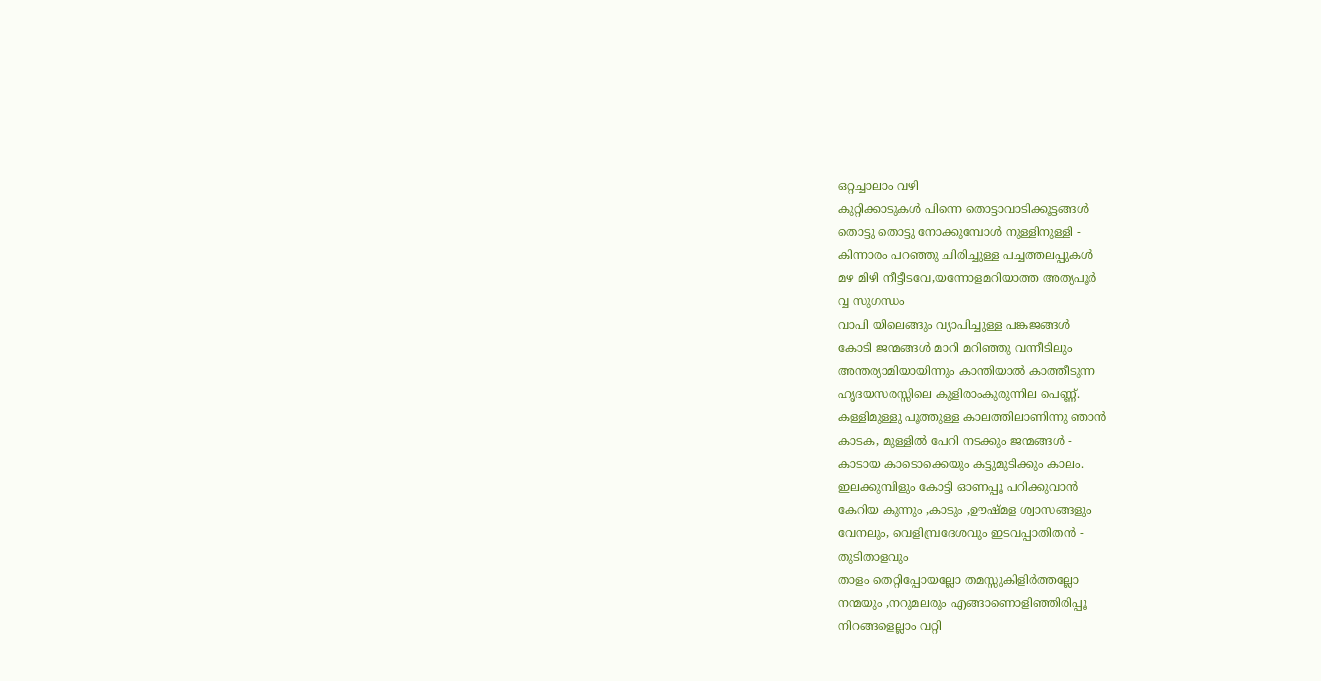ഒറ്റച്ചാലാം വഴി
കുറ്റിക്കാടുകൾ പിന്നെ തൊട്ടാവാടിക്കൂട്ടങ്ങൾ
തൊട്ടു തൊട്ടു നോക്കുമ്പോൾ നുള്ളിനുള്ളി -
കിന്നാരം പറഞ്ഞു ചിരിച്ചുള്ള പച്ചത്തലപ്പുകൾ
മഴ മിഴി നീട്ടീടവേ,യന്നോളമറിയാത്ത അത്യപൂർ
വ്വ സുഗന്ധം
വാപി യിലെങ്ങും വ്യാപിച്ചുള്ള പങ്കജങ്ങൾ
കോടി ജന്മങ്ങൾ മാറി മറിഞ്ഞു വന്നീടിലും
അന്തര്യാമിയായിന്നും കാന്തിയാൽ കാത്തീടുന്ന
ഹൃദയസരസ്സിലെ കുളിരാംകുരുന്നില പെണ്ണ്.
കള്ളിമുള്ളു പൂത്തുള്ള കാലത്തിലാണിന്നു ഞാൻ
കാടക, മുള്ളിൽ പേറി നടക്കും ജന്മങ്ങൾ -
കാടായ കാടൊക്കെയും കട്ടുമുടിക്കും കാലം.
ഇലക്കുമ്പിളും കോട്ടി ഓണപ്പൂ പറിക്കുവാൻ
കേറിയ കുന്നും ,കാടും ,ഊഷ്മള ശ്വാസങ്ങളും
വേനലും, വെളിമ്പ്രദേശവും ഇടവപ്പാതിതൻ -
തുടിതാളവും
താളം തെറ്റിപ്പോയല്ലോ തമസ്സുകിളിർത്തല്ലോ
നന്മയും ,നറുമലരും എങ്ങാണൊളിഞ്ഞിരിപ്പൂ
നിറങ്ങളെല്ലാം വറ്റി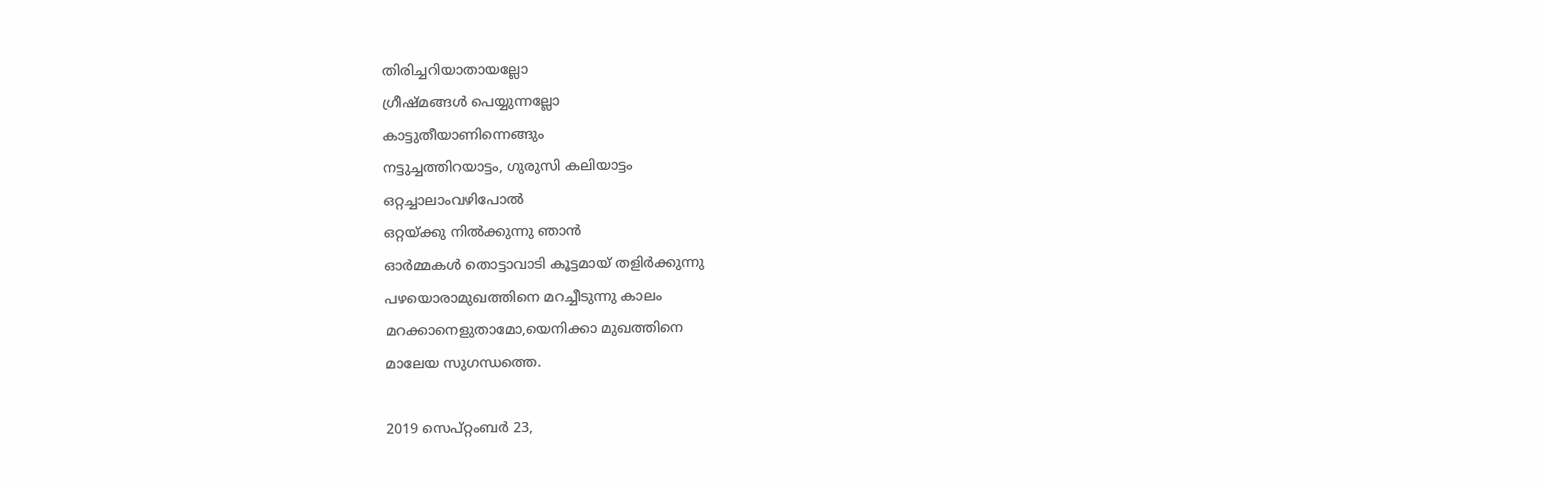തിരിച്ചറിയാതായല്ലോ
ഗ്രീഷ്മങ്ങൾ പെയ്യുന്നല്ലോ
കാട്ടുതീയാണിന്നെങ്ങും
നട്ടുച്ചത്തിറയാട്ടം, ഗുരുസി കലിയാട്ടം
ഒറ്റച്ചാലാംവഴിപോൽ
ഒറ്റയ്ക്കു നിൽക്കുന്നു ഞാൻ
ഓർമ്മകൾ തൊട്ടാവാടി കൂട്ടമായ് തളിർക്കുന്നു
പഴയൊരാമുഖത്തിനെ മറച്ചീടുന്നു കാലം
മറക്കാനെളുതാമോ,യെനിക്കാ മുഖത്തിനെ
മാലേയ സുഗന്ധത്തെ.

2019 സെപ്റ്റംബർ 23,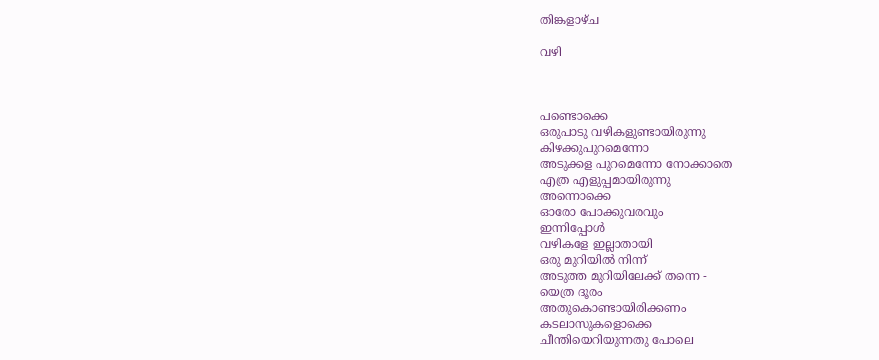തിങ്കളാഴ്‌ച

വഴി



പണ്ടൊക്കെ
ഒരുപാടു വഴികളുണ്ടായിരുന്നു
കിഴക്കുപുറമെന്നോ
അടുക്കള പുറമെന്നോ നോക്കാതെ
എത്ര എളുപ്പമായിരുന്നു
അന്നൊക്കെ
ഓരോ പോക്കുവരവും
ഇന്നിപ്പോൾ
വഴികളേ ഇല്ലാതായി
ഒരു മുറിയിൽ നിന്ന്
അടുത്ത മുറിയിലേക്ക് തന്നെ -
യെത്ര ദൂരം
അതുകൊണ്ടായിരിക്കണം
കടലാസുകളൊക്കെ
ചീന്തിയെറിയുന്നതു പോലെ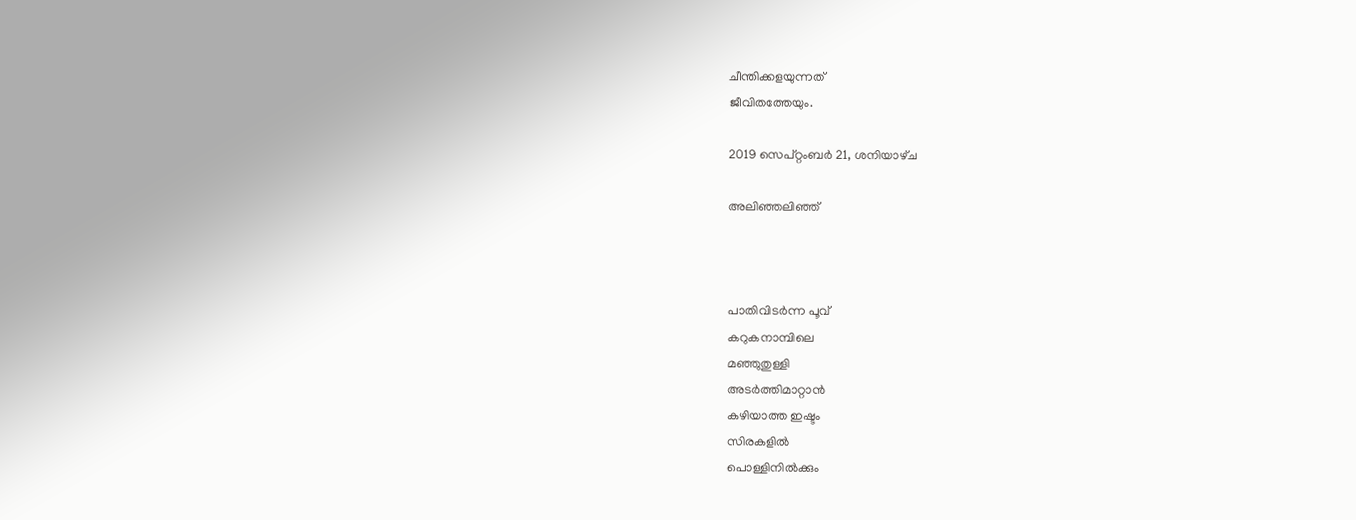ചീന്തിക്കളയുന്നത്
ജീവിതത്തേയും.

2019 സെപ്റ്റംബർ 21, ശനിയാഴ്‌ച

അലിഞ്ഞലിഞ്ഞ്



പാതിവിടർന്ന പൂവ്
കറുകനാമ്പിലെ
മഞ്ഞുതുള്ളി
അടർത്തിമാറ്റാൻ
കഴിയാത്ത ഇഷ്ടം
സിരകളിൽ
പൊള്ളിനിൽക്കും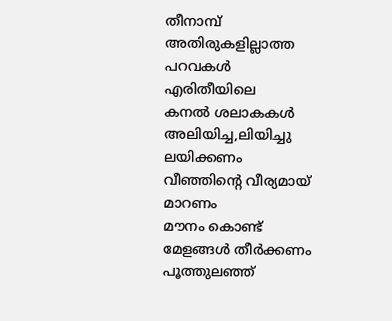തീനാമ്പ്
അതിരുകളില്ലാത്ത
പറവകൾ
എരിതീയിലെ
കനൽ ശലാകകൾ
അലിയിച്ച,ലിയിച്ചു
ലയിക്കണം
വീഞ്ഞിന്റെ വീര്യമായ്
മാറണം
മൗനം കൊണ്ട്
മേളങ്ങൾ തീർക്കണം
പൂത്തുലഞ്ഞ്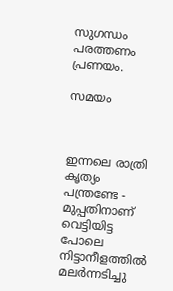സുഗന്ധം
പരത്തണം പ്രണയം.

സമയം



ഇന്നലെ രാത്രി കൃത്യം പന്ത്രണ്ടേ -
മുപ്പതിനാണ്
വെട്ടിയിട്ട പോലെ നിട്ടാനീളത്തിൽ
മലർന്നടിച്ചു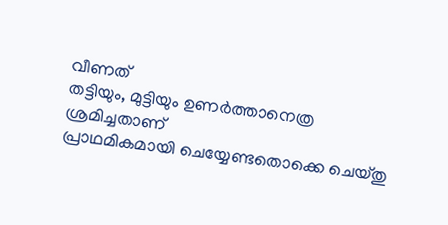വീണത്
തട്ടിയും, മുട്ടിയും ഉണർത്താനെത്ര
ശ്രമിച്ചതാണ്
പ്രാഥമികമായി ചെയ്യേണ്ടതൊക്കെ ചെയ്തു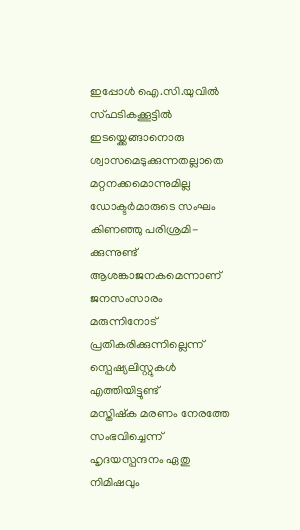ഇപ്പോൾ ഐ.സി.യുവിൽ സ്ഫടികക്കൂട്ടിൽ
ഇടയ്ക്കെങ്ങാനൊരു ശ്വാസമെടുക്കുന്നതല്ലാതെ
മറ്റനക്കമൊന്നുമില്ല
ഡോക്ടർമാരുടെ സംഘം കിണഞ്ഞു പരിശ്രമി-
ക്കുന്നുണ്ട്
ആശങ്കാജനകമെന്നാണ് ജനസംസാരം
മരുന്നിനോട് പ്രതികരിക്കുന്നില്ലെന്ന്
സ്പെഷ്യലിസ്റ്റുകൾ എത്തിയിട്ടുണ്ട്
മസ്തിഷ്ക മരണം നേരത്തേ സംഭവിച്ചെന്ന്
ഹൃദയസ്പന്ദനം ഏതു നിമിഷവും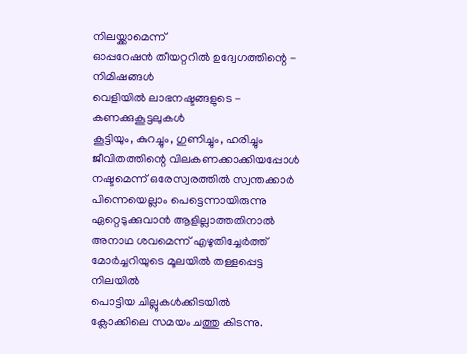നിലയ്ക്കാമെന്ന്
ഓപ്പറേഷൻ തീയറ്ററിൽ ഉദ്വേഗത്തിന്റെ -
നിമിഷങ്ങൾ
വെളിയിൽ ലാഭനഷ്ടങ്ങളുടെ -
കണക്കുകൂട്ടലുകൾ
കൂട്ടിയും, കുറച്ചും, ഗുണിച്ചും, ഹരിച്ചും
ജീവിതത്തിന്റെ വിലകണക്കാക്കിയപ്പോൾ
നഷ്ടമെന്ന് ഒരേസ്വരത്തിൽ സ്വന്തക്കാർ
പിന്നെയെല്ലാം പെട്ടെന്നായിരുന്നു
ഏറ്റെടുക്കുവാൻ ആളില്ലാത്തതിനാൽ
അനാഥ ശവമെന്ന് എഴുതിച്ചേർത്ത്
മോർച്ചറിയുടെ മൂലയിൽ തള്ളപ്പെട്ട നിലയിൽ
പൊട്ടിയ ചില്ലുകൾക്കിടയിൽ
ക്ലോക്കിലെ സമയം ചത്തു കിടന്നു.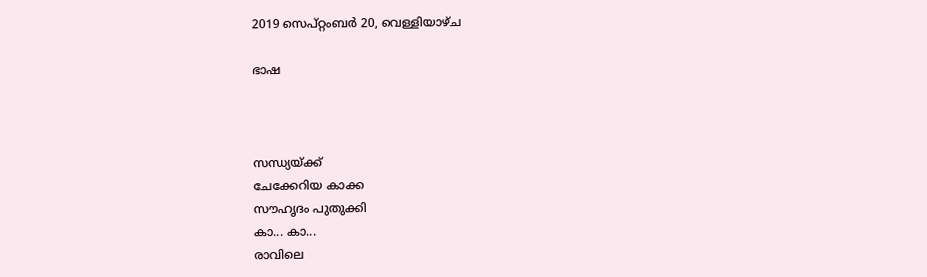2019 സെപ്റ്റംബർ 20, വെള്ളിയാഴ്‌ച

ഭാഷ



സന്ധ്യയ്ക്ക്
ചേക്കേറിയ കാക്ക
സൗഹൃദം പുതുക്കി
കാ... കാ...
രാവിലെ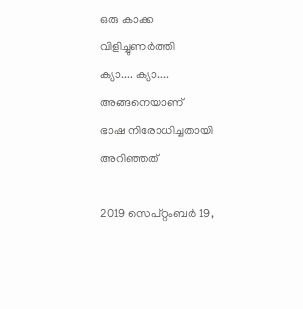ഒരു കാക്ക
വിളിച്ചുണർത്തി
ക്യാ.... ക്യാ....
അങ്ങനെയാണ്
ഭാഷ നിരോധിച്ചതായി
അറിഞ്ഞത്

2019 സെപ്റ്റംബർ 19,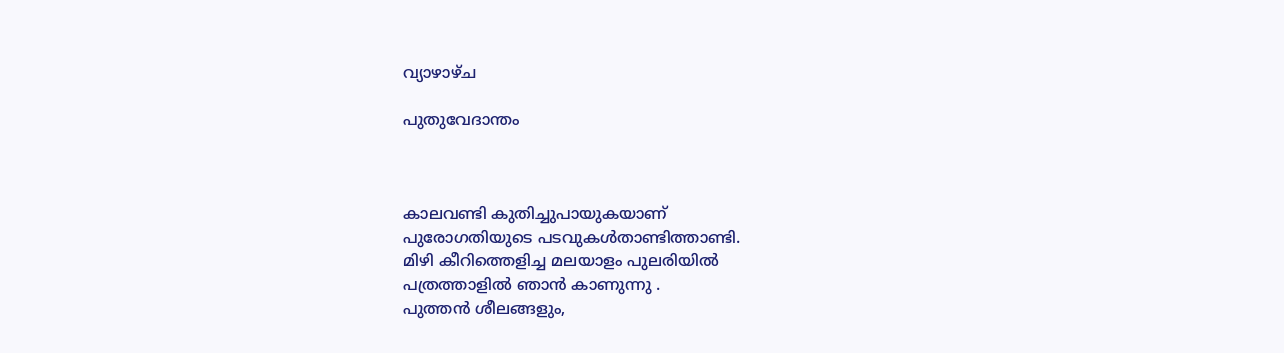വ്യാഴാഴ്‌ച

പുതുവേദാന്തം



കാലവണ്ടി കുതിച്ചുപായുകയാണ്
പുരോഗതിയുടെ പടവുകൾതാണ്ടിത്താണ്ടി.
മിഴി കീറിത്തെളിച്ച മലയാളം പുലരിയിൽ
പത്രത്താളിൽ ഞാൻ കാണുന്നു .
പുത്തൻ ശീലങ്ങളും,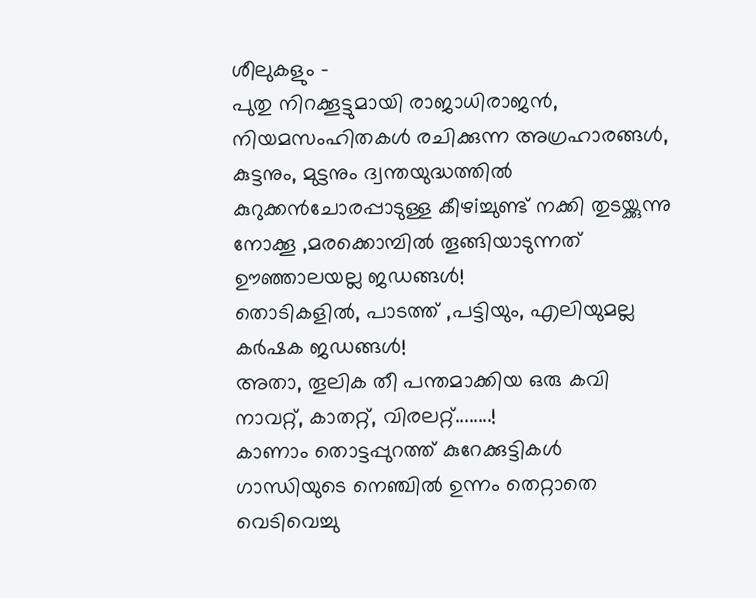ശീലുകളും -
പുതു നിറക്കൂട്ടുമായി രാജാധിരാജൻ,
നിയമസംഹിതകൾ രചിക്കുന്ന അഗ്രഹാരങ്ങൾ,
കുട്ടനും, മുട്ടനും ദ്വന്തയുദ്ധത്തിൽ
കുറുക്കൻചോരപ്പാടുള്ള കീഴiച്ചുണ്ട് നക്കി തുടയ്ക്കുന്നു
നോക്കൂ ,മരക്കൊമ്പിൽ തൂങ്ങിയാടുന്നത്
ഊഞ്ഞാലയല്ല ജഡങ്ങൾ!
തൊടികളിൽ, പാടത്ത് ,പട്ടിയും, എലിയുമല്ല
കർഷക ജഡങ്ങൾ!
അതാ, തൂലിക തീ പന്തമാക്കിയ ഒരു കവി
നാവറ്റ്, കാതറ്റ്, വിരലറ്റ്........!
കാണാം തൊട്ടപ്പുറത്ത് കുറേക്കുട്ടികൾ
ഗാന്ധിയുടെ നെഞ്ചിൽ ഉന്നം തെറ്റാതെ
വെടിവെച്ചു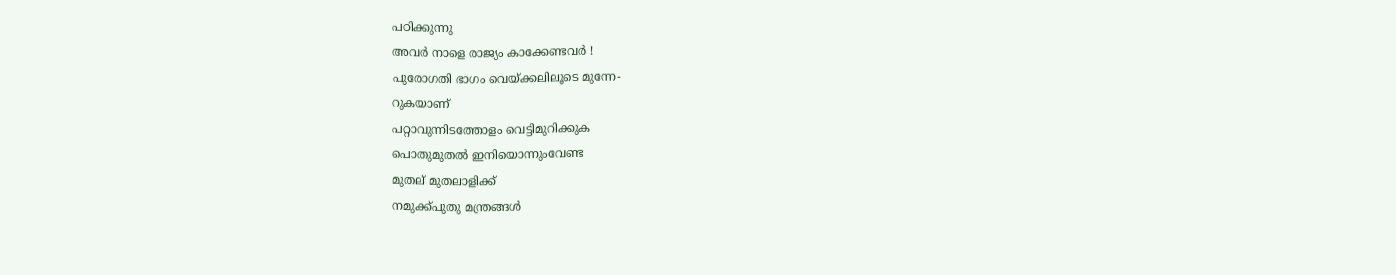പഠിക്കുന്നു
അവർ നാളെ രാജ്യം കാക്കേണ്ടവർ !
പുരോഗതി ഭാഗം വെയ്ക്കലിലൂടെ മുന്നേ-
റുകയാണ്
പറ്റാവുന്നിടത്തോളം വെട്ടിമുറിക്കുക
പൊതുമുതൽ ഇനിയൊന്നുംവേണ്ട
മുതല് മുതലാളിക്ക്
നമുക്ക്പുതു മന്ത്രങ്ങൾ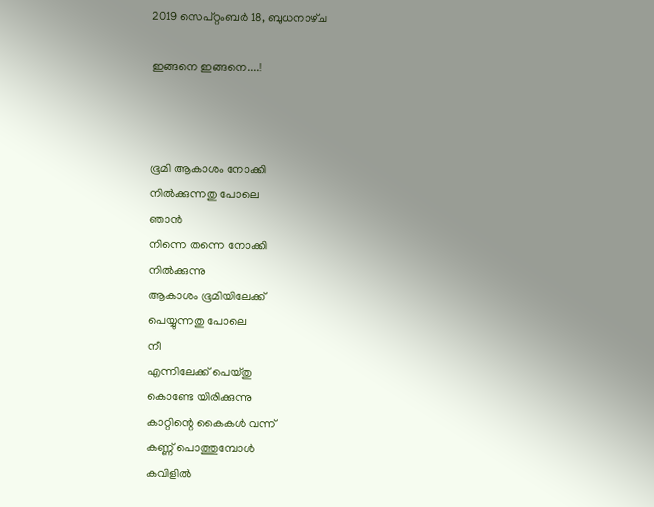2019 സെപ്റ്റംബർ 18, ബുധനാഴ്‌ച

ഇങ്ങനെ ഇങ്ങനെ....!



ഭൂമി ആകാശം നോക്കി
നിൽക്കുന്നതു പോലെ
ഞാൻ
നിന്നെ തന്നെ നോക്കി
നിൽക്കുന്നു
ആകാശം ഭൂമിയിലേക്ക്
പെയ്യുന്നതു പോലെ
നീ
എന്നിലേക്ക് പെയ്തു
കൊണ്ടേ യിരിക്കുന്നു
കാറ്റിന്റെ കൈകൾ വന്ന്
കണ്ണ് പൊത്തുമ്പോൾ
കവിളിൽ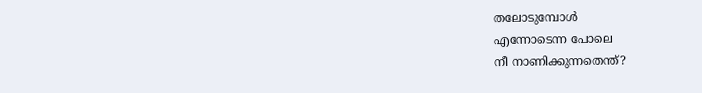തലോടുമ്പോൾ
എന്നോടെന്ന പോലെ
നീ നാണിക്കുന്നതെന്ത്?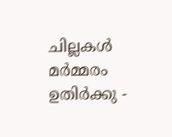ചില്ലകൾ മർമ്മരം ഉതിർക്കു -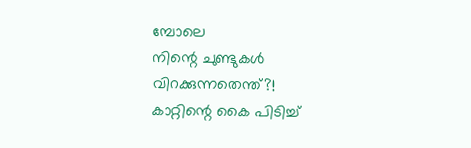മ്പോലെ
നിന്റെ ചുണ്ടുകൾ
വിറക്കുന്നതെന്ത്?!
കാറ്റിന്റെ കൈ പിടിച്ച്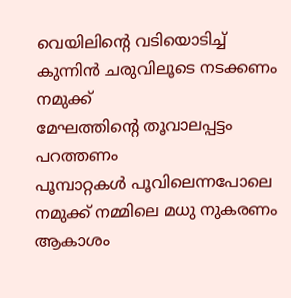വെയിലിന്റെ വടിയൊടിച്ച്
കുന്നിൻ ചരുവിലൂടെ നടക്കണം
നമുക്ക്
മേഘത്തിന്റെ തൂവാലപ്പട്ടം
പറത്തണം
പൂമ്പാറ്റകൾ പൂവിലെന്നപോലെ
നമുക്ക് നമ്മിലെ മധു നുകരണം
ആകാശം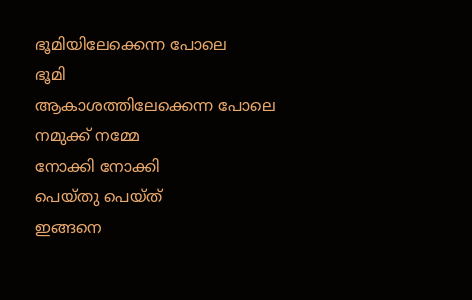ഭൂമിയിലേക്കെന്ന പോലെ
ഭൂമി
ആകാശത്തിലേക്കെന്ന പോലെ
നമുക്ക് നമ്മേ
നോക്കി നോക്കി
പെയ്തു പെയ്ത്
ഇങ്ങനെ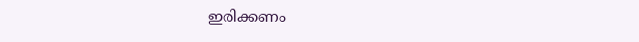ഇരിക്കണം